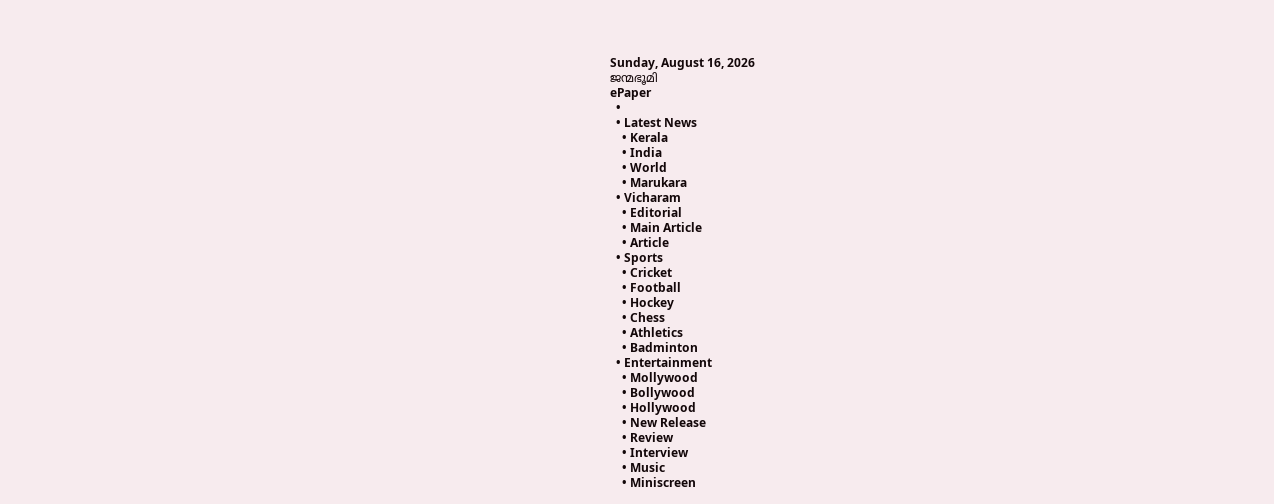Sunday, August 16, 2026
ജന്മഭൂമി
ePaper
  •
  • Latest News
    • Kerala
    • India
    • World
    • Marukara
  • Vicharam
    • Editorial
    • Main Article
    • Article
  • Sports
    • Cricket
    • Football
    • Hockey
    • Chess
    • Athletics
    • Badminton
  • Entertainment
    • Mollywood
    • Bollywood
    • Hollywood
    • New Release
    • Review
    • Interview
    • Music
    • Miniscreen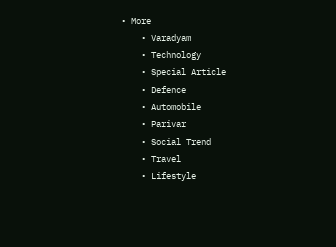• More
    • Varadyam
    • Technology
    • Special Article
    • Defence
    • Automobile
    • Parivar
    • Social Trend
    • Travel
    • Lifestyle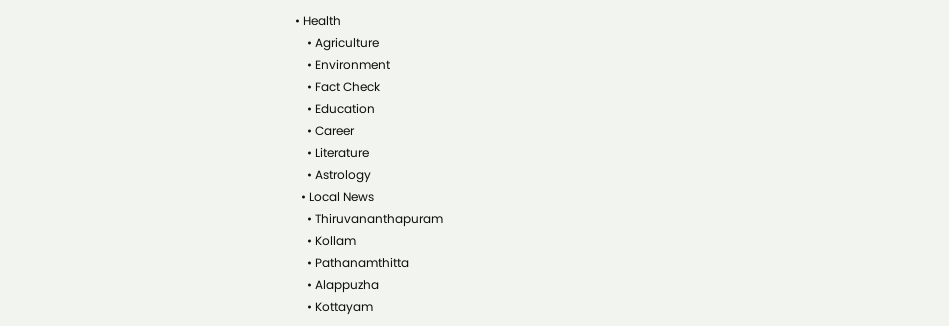• Health
    • Agriculture
    • Environment
    • Fact Check
    • Education
    • Career
    • Literature
    • Astrology
  • Local News
    • Thiruvananthapuram
    • Kollam
    • Pathanamthitta
    • Alappuzha
    • Kottayam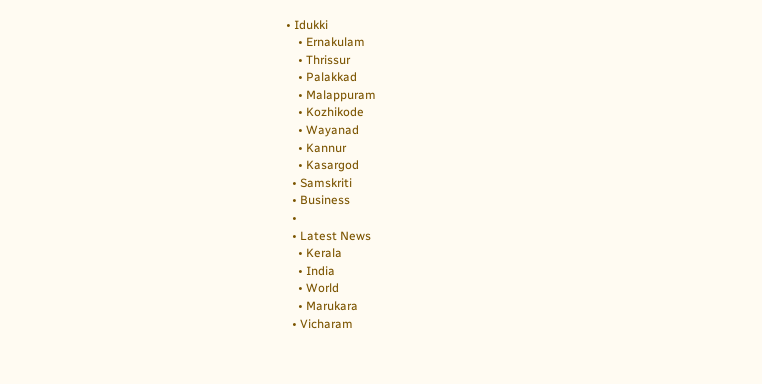• Idukki
    • Ernakulam
    • Thrissur
    • Palakkad
    • Malappuram
    • Kozhikode
    • Wayanad
    • Kannur
    • Kasargod
  • Samskriti
  • Business
  •
  • Latest News
    • Kerala
    • India
    • World
    • Marukara
  • Vicharam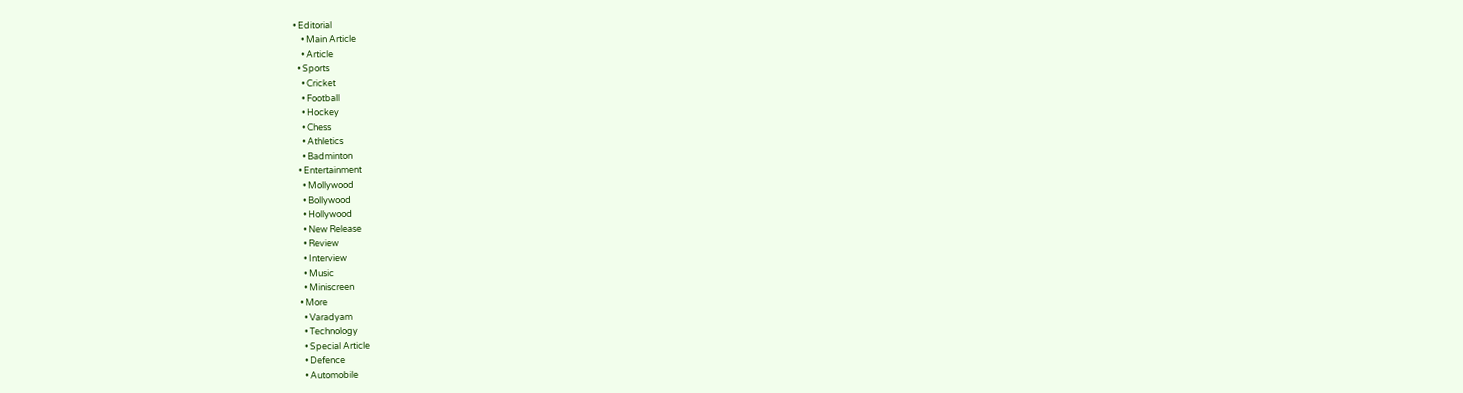• Editorial
    • Main Article
    • Article
  • Sports
    • Cricket
    • Football
    • Hockey
    • Chess
    • Athletics
    • Badminton
  • Entertainment
    • Mollywood
    • Bollywood
    • Hollywood
    • New Release
    • Review
    • Interview
    • Music
    • Miniscreen
  • More
    • Varadyam
    • Technology
    • Special Article
    • Defence
    • Automobile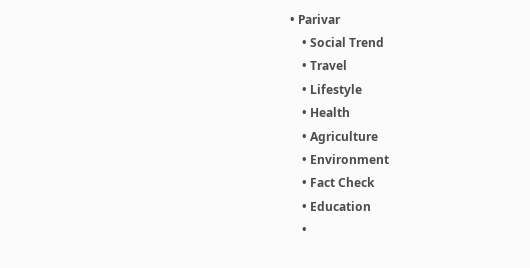• Parivar
    • Social Trend
    • Travel
    • Lifestyle
    • Health
    • Agriculture
    • Environment
    • Fact Check
    • Education
    •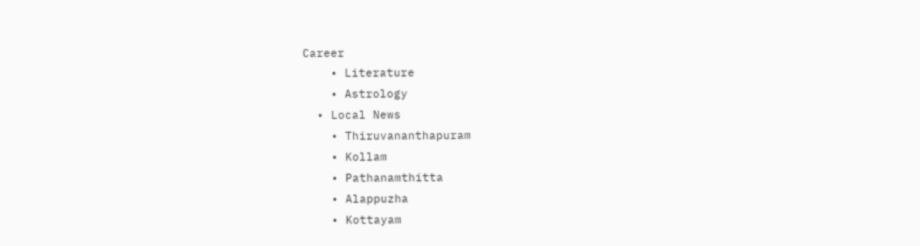Career
    • Literature
    • Astrology
  • Local News
    • Thiruvananthapuram
    • Kollam
    • Pathanamthitta
    • Alappuzha
    • Kottayam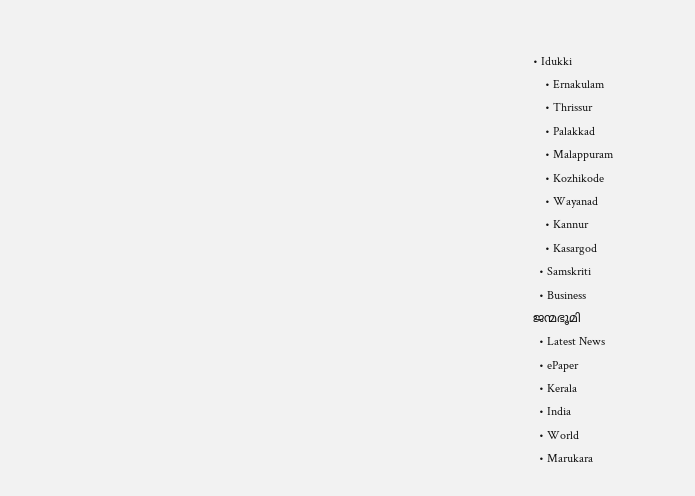• Idukki
    • Ernakulam
    • Thrissur
    • Palakkad
    • Malappuram
    • Kozhikode
    • Wayanad
    • Kannur
    • Kasargod
  • Samskriti
  • Business
ജന്മഭൂമി
  • Latest News
  • ePaper
  • Kerala
  • India
  • World
  • Marukara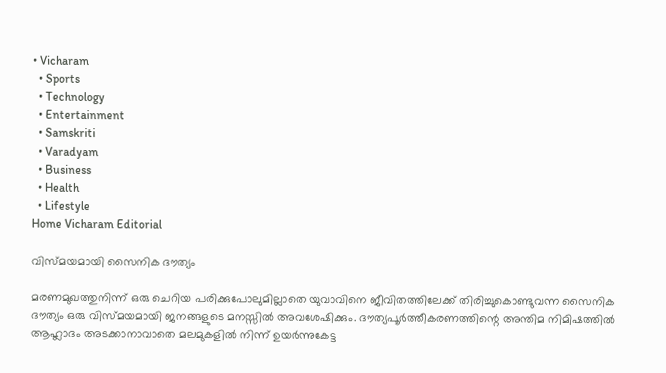• Vicharam
  • Sports
  • Technology
  • Entertainment
  • Samskriti
  • Varadyam
  • Business
  • Health
  • Lifestyle
Home Vicharam Editorial

വിസ്മയമായി സൈനിക ദൗത്യം

മരണമുഖത്തുനിന്ന് ഒരു ചെറിയ പരിക്കുപോലുമില്ലാതെ യുവാവിനെ ജീവിതത്തിലേക്ക് തിരിച്ചുകൊണ്ടുവന്ന സൈനിക ദൗത്യം ഒരു വിസ്മയമായി ജനങ്ങളുടെ മനസ്സില്‍ അവശേഷിക്കും. ദൗത്യപൂര്‍ത്തീകരണത്തിന്റെ അന്തിമ നിമിഷത്തില്‍ ആഹ്ലാദം അടക്കാനാവാതെ മലമുകളില്‍ നിന്ന് ഉയര്‍ന്നുകേട്ട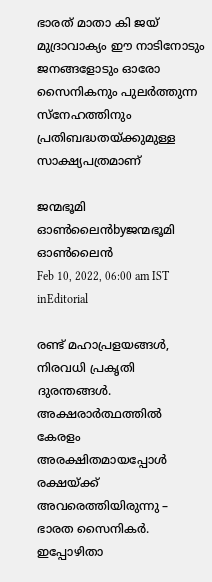ഭാരത് മാതാ കി ജയ് മുദ്രാവാക്യം ഈ നാടിനോടും ജനങ്ങളോടും ഓരോ സൈനികനും പുലര്‍ത്തുന്ന സ്‌നേഹത്തിനും പ്രതിബദ്ധതയ്‌ക്കുമുള്ള സാക്ഷ്യപത്രമാണ്

ജന്മഭൂമി ഓണ്‍ലൈന്‍byജന്മഭൂമി ഓണ്‍ലൈന്‍
Feb 10, 2022, 06:00 am IST
inEditorial

രണ്ട് മഹാപ്രളയങ്ങള്‍, നിരവധി പ്രകൃതി ദുരന്തങ്ങള്‍. അക്ഷരാര്‍ത്ഥത്തില്‍ കേരളം അരക്ഷിതമായപ്പോള്‍ രക്ഷയ്‌ക്ക് അവരെത്തിയിരുന്നു – ഭാരത സൈനികര്‍. ഇപ്പോഴിതാ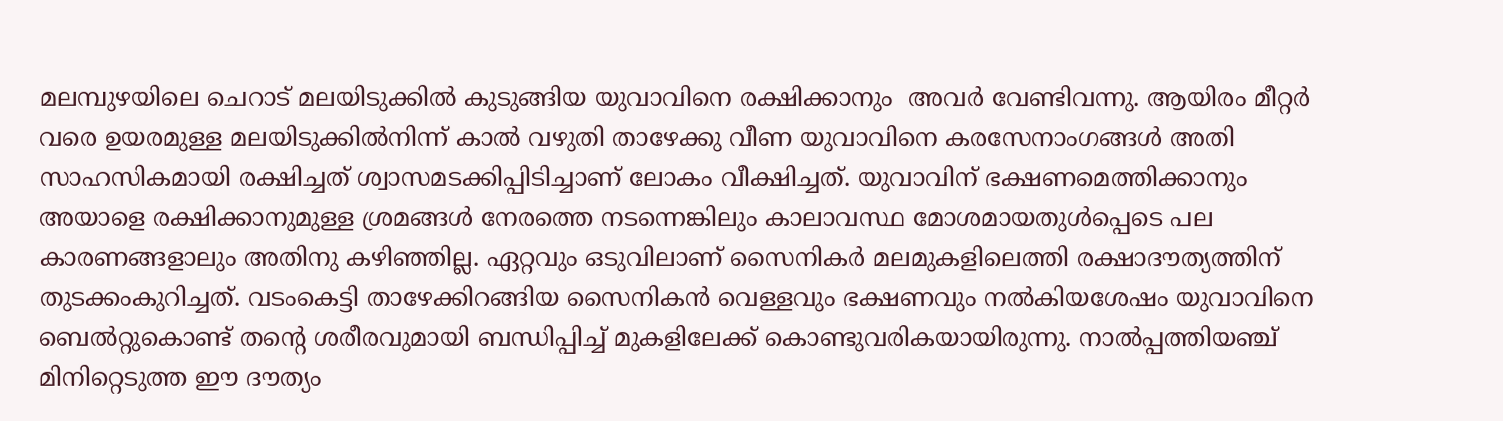മലമ്പുഴയിലെ ചെറാട് മലയിടുക്കില്‍ കുടുങ്ങിയ യുവാവിനെ രക്ഷിക്കാനും  അവര്‍ വേണ്ടിവന്നു. ആയിരം മീറ്റര്‍ വരെ ഉയരമുള്ള മലയിടുക്കില്‍നിന്ന് കാല്‍ വഴുതി താഴേക്കു വീണ യുവാവിനെ കരസേനാംഗങ്ങള്‍ അതി സാഹസികമായി രക്ഷിച്ചത് ശ്വാസമടക്കിപ്പിടിച്ചാണ് ലോകം വീക്ഷിച്ചത്. യുവാവിന് ഭക്ഷണമെത്തിക്കാനും അയാളെ രക്ഷിക്കാനുമുള്ള ശ്രമങ്ങള്‍ നേരത്തെ നടന്നെങ്കിലും കാലാവസ്ഥ മോശമായതുള്‍പ്പെടെ പല കാരണങ്ങളാലും അതിനു കഴിഞ്ഞില്ല. ഏറ്റവും ഒടുവിലാണ് സൈനികര്‍ മലമുകളിലെത്തി രക്ഷാദൗത്യത്തിന് തുടക്കംകുറിച്ചത്. വടംകെട്ടി താഴേക്കിറങ്ങിയ സൈനികന്‍ വെള്ളവും ഭക്ഷണവും നല്‍കിയശേഷം യുവാവിനെ ബെല്‍റ്റുകൊണ്ട് തന്റെ ശരീരവുമായി ബന്ധിപ്പിച്ച് മുകളിലേക്ക് കൊണ്ടുവരികയായിരുന്നു. നാല്‍പ്പത്തിയഞ്ച് മിനിറ്റെടുത്ത ഈ ദൗത്യം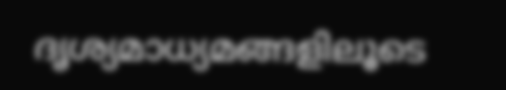ദൃശ്യമാധ്യമങ്ങളിലൂടെ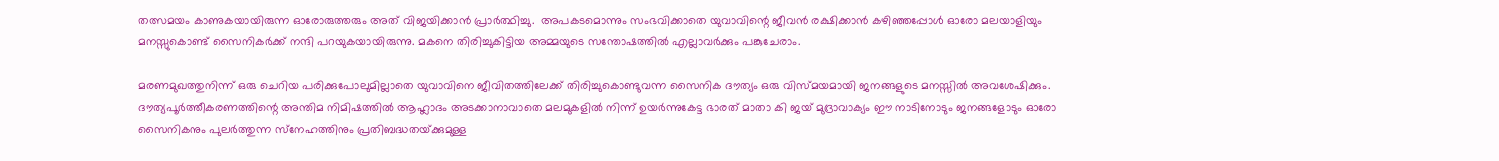തത്സമയം കാണുകയായിരുന്ന ഓരോരുത്തരും അത് വിജയിക്കാന്‍ പ്രാര്‍ത്ഥിച്ചു.  അപകടമൊന്നും സംഭവിക്കാതെ യുവാവിന്റെ ജീവന്‍ രക്ഷിക്കാന്‍ കഴിഞ്ഞപ്പോള്‍ ഓരോ മലയാളിയും മനസ്സുകൊണ്ട് സൈനികര്‍ക്ക് നന്ദി പറയുകയായിരുന്നു. മകനെ തിരിച്ചുകിട്ടിയ അമ്മയുടെ സന്തോഷത്തില്‍ എല്ലാവര്‍ക്കും പങ്കുചേരാം.

മരണമുഖത്തുനിന്ന് ഒരു ചെറിയ പരിക്കുപോലുമില്ലാതെ യുവാവിനെ ജീവിതത്തിലേക്ക് തിരിച്ചുകൊണ്ടുവന്ന സൈനിക ദൗത്യം ഒരു വിസ്മയമായി ജനങ്ങളുടെ മനസ്സില്‍ അവശേഷിക്കും. ദൗത്യപൂര്‍ത്തീകരണത്തിന്റെ അന്തിമ നിമിഷത്തില്‍ ആഹ്ലാദം അടക്കാനാവാതെ മലമുകളില്‍ നിന്ന് ഉയര്‍ന്നുകേട്ട ഭാരത് മാതാ കി ജയ് മുദ്രാവാക്യം ഈ നാടിനോടും ജനങ്ങളോടും ഓരോ സൈനികനും പുലര്‍ത്തുന്ന സ്‌നേഹത്തിനും പ്രതിബദ്ധതയ്‌ക്കുമുള്ള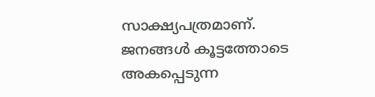സാക്ഷ്യപത്രമാണ്. ജനങ്ങള്‍ കൂട്ടത്തോടെ അകപ്പെടുന്ന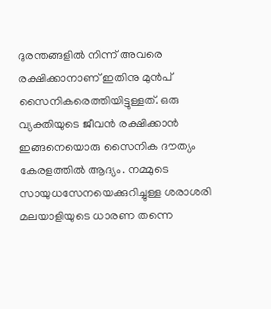ദുരന്തങ്ങളില്‍ നിന്ന് അവരെ രക്ഷിക്കാനാണ് ഇതിനു മുന്‍പ് സൈനികരെത്തിയിട്ടുള്ളത്. ഒരു വ്യക്തിയുടെ ജീവന്‍ രക്ഷിക്കാന്‍ ഇങ്ങനെയൊരു സൈനിക ദൗത്യം കേരളത്തില്‍ ആദ്യം. നമ്മുടെ സായുധസേനയെക്കുറിച്ചുള്ള ശരാശരി മലയാളിയുടെ ധാരണ തന്നെ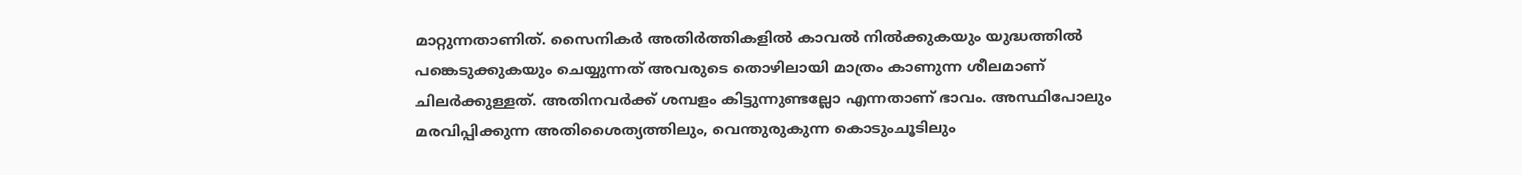മാറ്റുന്നതാണിത്. സൈനികര്‍ അതിര്‍ത്തികളില്‍ കാവല്‍ നില്‍ക്കുകയും യുദ്ധത്തില്‍ പങ്കെടുക്കുകയും ചെയ്യുന്നത് അവരുടെ തൊഴിലായി മാത്രം കാണുന്ന ശീലമാണ് ചിലര്‍ക്കുള്ളത്. അതിനവര്‍ക്ക് ശമ്പളം കിട്ടുന്നുണ്ടല്ലോ എന്നതാണ് ഭാവം. അസ്ഥിപോലും മരവിപ്പിക്കുന്ന അതിശൈത്യത്തിലും, വെന്തുരുകുന്ന കൊടുംചൂടിലും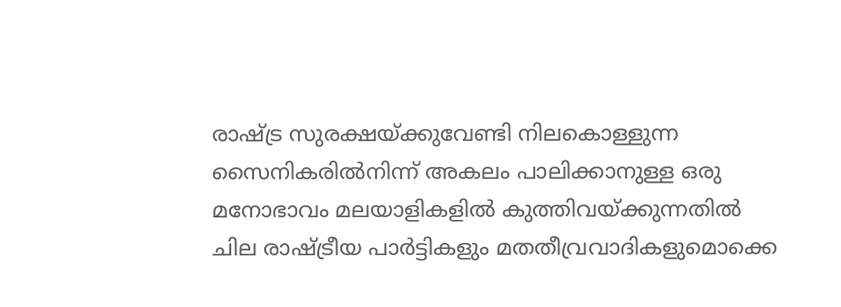രാഷ്‌ട്ര സുരക്ഷയ്‌ക്കുവേണ്ടി നിലകൊള്ളുന്ന സൈനികരില്‍നിന്ന് അകലം പാലിക്കാനുള്ള ഒരു മനോഭാവം മലയാളികളില്‍ കുത്തിവയ്‌ക്കുന്നതില്‍ ചില രാഷ്‌ട്രീയ പാര്‍ട്ടികളും മതതീവ്രവാദികളുമൊക്കെ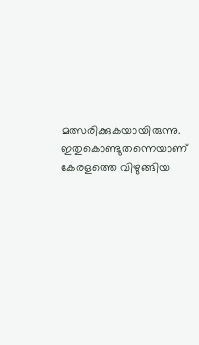മത്സരിക്കുകയായിരുന്നു. ഇതുകൊണ്ടുതന്നെയാണ് കേരളത്തെ വിഴുങ്ങിയ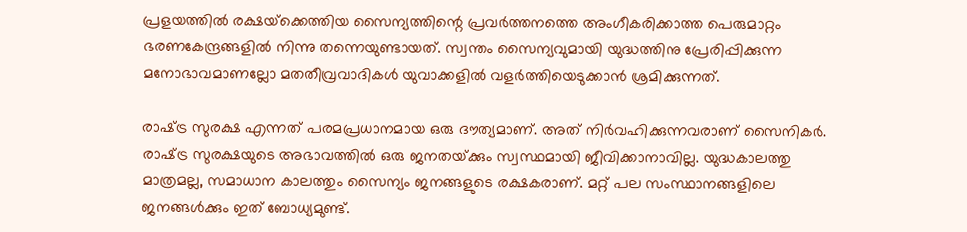പ്രളയത്തില്‍ രക്ഷയ്‌ക്കെത്തിയ സൈന്യത്തിന്റെ പ്രവര്‍ത്തനത്തെ അംഗീകരിക്കാത്ത പെരുമാറ്റം ഭരണകേന്ദ്രങ്ങളില്‍ നിന്നു തന്നെയുണ്ടായത്. സ്വന്തം സൈന്യവുമായി യുദ്ധത്തിനു പ്രേരിപ്പിക്കുന്ന മനോഭാവമാണല്ലോ മതതീവ്രവാദികള്‍ യുവാക്കളില്‍ വളര്‍ത്തിയെടുക്കാന്‍ ശ്രമിക്കുന്നത്.

രാഷ്‌ട്ര സുരക്ഷ എന്നത് പരമപ്രധാനമായ ഒരു ദൗത്യമാണ്. അത് നിര്‍വഹിക്കുന്നവരാണ് സൈനികര്‍. രാഷ്‌ട്ര സുരക്ഷയുടെ അഭാവത്തില്‍ ഒരു ജനതയ്‌ക്കും സ്വസ്ഥമായി ജീവിക്കാനാവില്ല. യുദ്ധകാലത്തു മാത്രമല്ല, സമാധാന കാലത്തും സൈന്യം ജനങ്ങളുടെ രക്ഷകരാണ്. മറ്റ് പല സംസ്ഥാനങ്ങളിലെ ജനങ്ങള്‍ക്കും ഇത് ബോധ്യമുണ്ട്.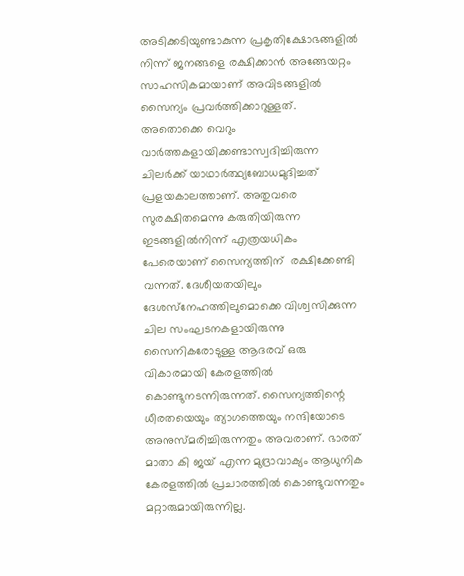അടിക്കടിയുണ്ടാകുന്ന പ്രകൃതിക്ഷോഭങ്ങളില്‍ നിന്ന് ജനങ്ങളെ രക്ഷിക്കാന്‍ അങ്ങേയറ്റം സാഹസികമായാണ് അവിടങ്ങളില്‍ സൈന്യം പ്രവര്‍ത്തിക്കാറുള്ളത്. അതൊക്കെ വെറും വാര്‍ത്തകളായിക്കണ്ടാസ്വദിച്ചിരുന്ന ചിലര്‍ക്ക് യാഥാര്‍ത്ഥ്യബോധമുദിച്ചത് പ്രളയകാലത്താണ്. അതുവരെ സുരക്ഷിതമെന്നു കരുതിയിരുന്ന ഇടങ്ങളില്‍നിന്ന് എത്രയധികം പേരെയാണ് സൈന്യത്തിന്  രക്ഷിക്കേണ്ടി വന്നത്. ദേശീയതയിലും ദേശസ്‌നേഹത്തിലുമൊക്കെ വിശ്വസിക്കുന്ന ചില സംഘടനകളായിരുന്നു സൈനികരോടുള്ള ആദരവ് ഒരു വികാരമായി കേരളത്തില്‍ കൊണ്ടുനടന്നിരുന്നത്. സൈന്യത്തിന്റെ ധീരതയെയും ത്യാഗത്തെയും നന്ദിയോടെ അനുസ്മരിച്ചിരുന്നതും അവരാണ്. ഭാരത് മാതാ കി ജയ് എന്ന മുദ്രാവാക്യം ആധുനിക കേരളത്തില്‍ പ്രചാരത്തില്‍ കൊണ്ടുവന്നതും മറ്റാരുമായിരുന്നില്ല.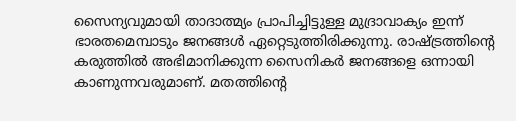സൈന്യവുമായി താദാത്മ്യം പ്രാപിച്ചിട്ടുള്ള മുദ്രാവാക്യം ഇന്ന് ഭാരതമെമ്പാടും ജനങ്ങള്‍ ഏറ്റെടുത്തിരിക്കുന്നു. രാഷ്‌ട്രത്തിന്റെ കരുത്തില്‍ അഭിമാനിക്കുന്ന സൈനികര്‍ ജനങ്ങളെ ഒന്നായി കാണുന്നവരുമാണ്. മതത്തിന്റെ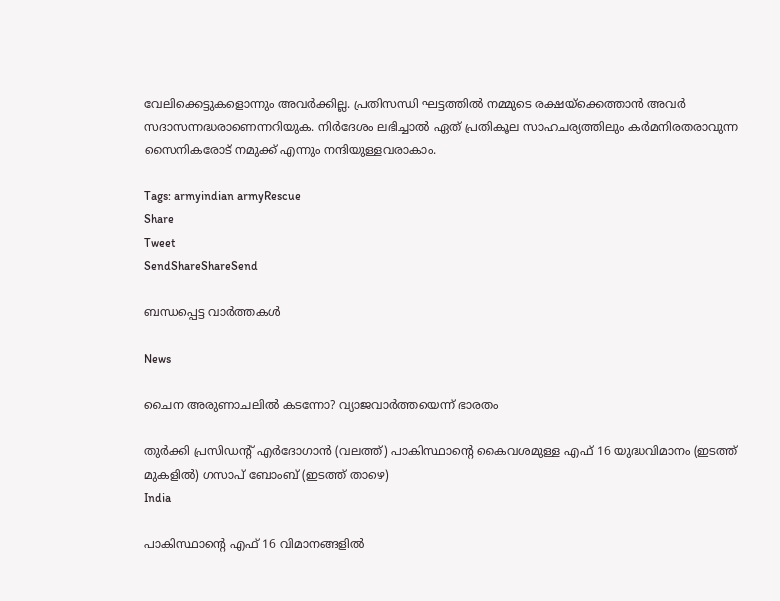വേലിക്കെട്ടുകളൊന്നും അവര്‍ക്കില്ല. പ്രതിസന്ധി ഘട്ടത്തില്‍ നമ്മുടെ രക്ഷയ്‌ക്കെത്താന്‍ അവര്‍ സദാസന്നദ്ധരാണെന്നറിയുക. നിര്‍ദേശം ലഭിച്ചാല്‍ ഏത് പ്രതികൂല സാഹചര്യത്തിലും കര്‍മനിരതരാവുന്ന സൈനികരോട് നമുക്ക് എന്നും നന്ദിയുള്ളവരാകാം.

Tags: armyindian armyRescue
Share
Tweet
SendShareShareSend

ബന്ധപ്പെട്ട വാര്‍ത്തകള്‍

News

ചൈന അരുണാചലിൽ കടന്നോ? വ്യാജവാർത്തയെന്ന് ഭാരതം

തുര്‍ക്കി പ്രസിഡന്‍റ് എര്‍ദോഗാന്‍ (വലത്ത്) പാകിസ്ഥാന്‍റെ കൈവശമുള്ള എഫ് 16 യുദ്ധവിമാനം (ഇടത്ത് മുകളില്‍) ഗസാപ് ബോംബ് (ഇടത്ത് താഴെ)
India

പാകിസ്ഥാന്റെ എഫ് 16 വിമാനങ്ങളില്‍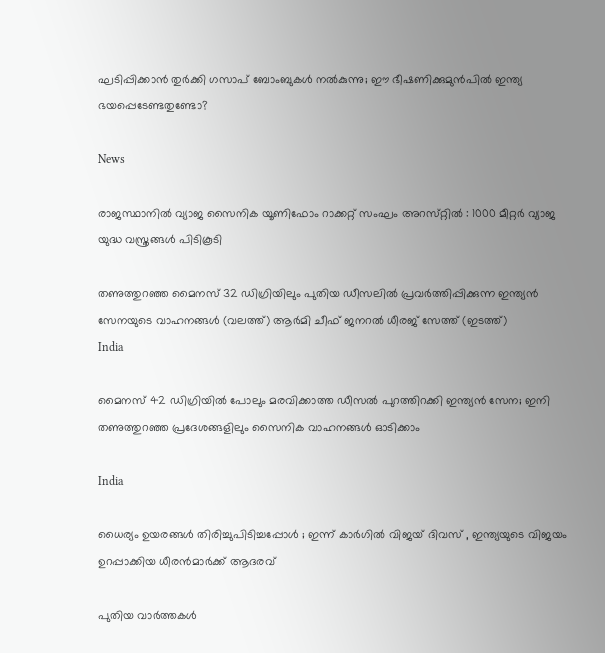ഘടിപ്പിക്കാന്‍ തുര്‍ക്കി ഗസാപ് ബോംബുകള്‍ നല്‍കുന്നു; ഈ ഭീഷണിക്കുമുന്‍പില്‍ ഇന്ത്യ ഭയപ്പെടേണ്ടതുണ്ടോ?

News

രാജസ്ഥാനിൽ വ്യാജ സൈനിക യൂണിഫോം റാക്കറ്റ് സംഘം അറസ്‌റ്റിൽ : 1000 മീറ്റർ വ്യാജ യുദ്ധ വസ്ത്രങ്ങൾ പിടികൂടി

തണുത്തുറഞ്ഞ മൈനസ് 32 ഡിഗ്രിയിലും പുതിയ ഡീസലില്‍ പ്രവര്‍ത്തിപ്പിക്കുന്ന ഇന്ത്യന്‍ സേനയുടെ വാഹനങ്ങള്‍ (വലത്ത്) ആർമി ചീഫ് ജനറൽ ധീരജ് സേത്ത് (ഇടത്ത്)
India

മൈനസ് 42 ഡിഗ്രിയില്‍ പോലും മരവിക്കാത്ത ഡീസല്‍ പുറത്തിറക്കി ഇന്ത്യന്‍ സേന; ഇനി തണുത്തുറഞ്ഞ പ്രദേശങ്ങളിലും സൈനിക വാഹനങ്ങള്‍ ഓടിക്കാം

India

ധൈര്യം ഉയരങ്ങൾ തിരിച്ചുപിടിച്ചപ്പോൾ ; ഇന്ന് കാർഗിൽ വിജയ് ദിവസ് , ഇന്ത്യയുടെ വിജയം ഉറപ്പാക്കിയ ധീരൻമാർക്ക് ആദരവ്

പുതിയ വാര്‍ത്തകള്‍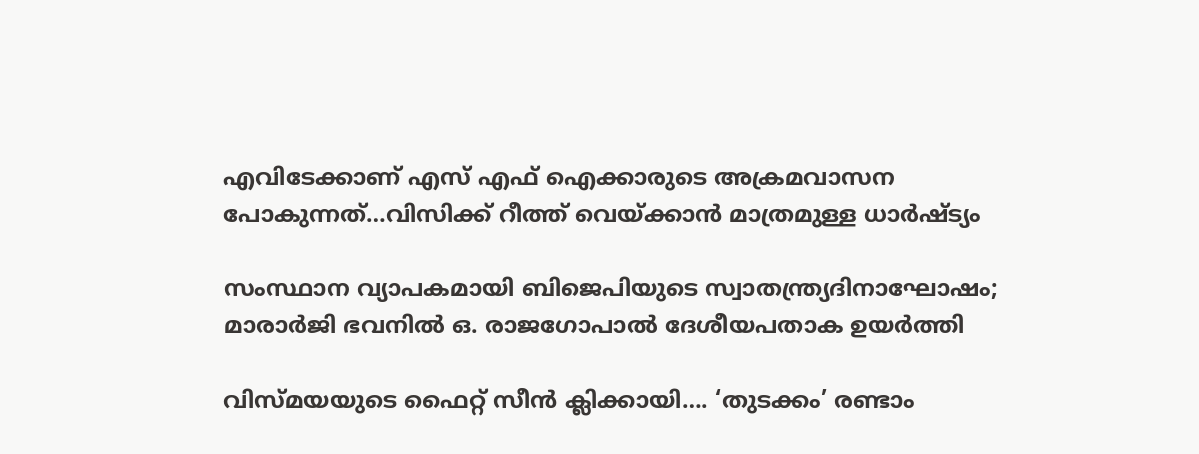എവിടേക്കാണ് എസ് എഫ് ഐക്കാരുടെ അക്രമവാസന പോകുന്നത്…വിസിക്ക് റീത്ത് വെയ്‌ക്കാന്‍ മാത്രമുള്ള ധാര്‍ഷ്ട്യം

സംസ്ഥാന വ്യാപകമായി ബിജെപിയുടെ സ്വാതന്ത്ര്യദിനാഘോഷം; മാരാർജി ഭവനിൽ ഒ. രാജഗോപാൽ ദേശീയപതാക ഉയർത്തി

വിസ്‍മയയുടെ ഫൈറ്റ് സീന്‍ ക്ലിക്കായി…. ‘തുടക്കം’ രണ്ടാം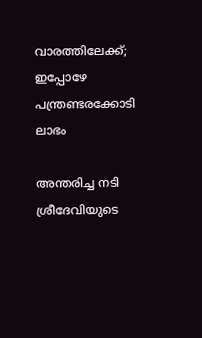വാരത്തിലേക്ക്; ഇപ്പോഴേ പന്ത്രണ്ടരക്കോടി ലാഭം

അന്തരിച്ച നടി ശ്രീദേവിയുടെ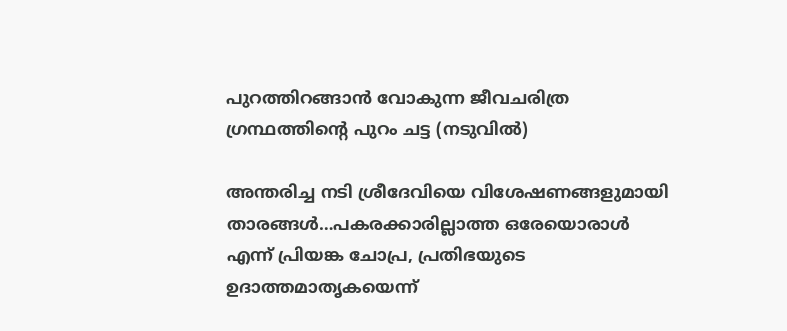പുറത്തിറങ്ങാന്‍ വോകുന്ന ജീവചരിത്ര ഗ്രന്ഥത്തിന്‍റെ പുറം ചട്ട (നടുവില്‍)

അന്തരിച്ച നടി ശ്രീദേവിയെ വിശേഷണങ്ങളുമായി താരങ്ങള്‍…പകരക്കാരില്ലാത്ത ഒരേയൊരാള്‍ എന്ന് പ്രിയങ്ക ചോപ്ര, പ്രതിഭയുടെ ഉദാത്തമാതൃകയെന്ന്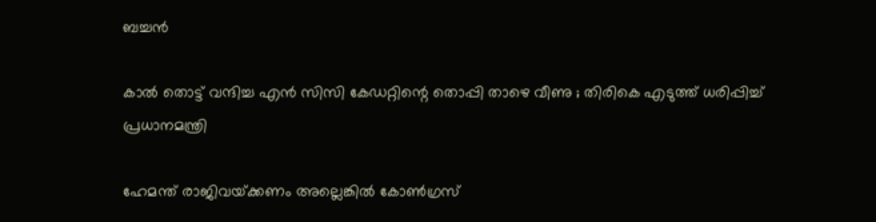ബച്ചന്‍

കാൽ തൊട്ട് വന്ദിച്ച എൻ സിസി കേഡറ്റിന്റെ തൊപ്പി താഴെ വീണു ; തിരികെ എടുത്ത് ധരിപ്പിച്ച് പ്രധാനമന്ത്രി

ഹേമന്ത് രാജിവയ്‌ക്കണം അല്ലെങ്കിൽ കോൺഗ്രസ്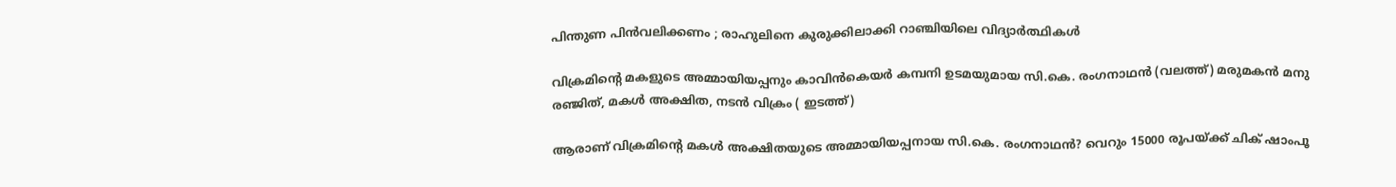പിന്തുണ പിൻവലിക്കണം ; രാഹുലിനെ കുരുക്കിലാക്കി റാഞ്ചിയിലെ വിദ്യാർത്ഥികൾ

വിക്രമിന്‍റെ മകളുടെ അമ്മായിയപ്പനും കാവിന്‍കെയര്‍ കമ്പനി ഉടമയുമായ സി.കെ. രംഗനാഥന്‍ (വലത്ത്) മരുമകന്‍ മനു രഞ്ജിത്, മകള്‍ അക്ഷിത, നടന്‍ വിക്രം ( ഇടത്ത്)

ആരാണ് വിക്രമിന്റെ മകള്‍ അക്ഷിതയുടെ അമ്മായിയപ്പനായ സി.കെ. രംഗനാഥന്‍? വെറും 15000 രൂപയ്‌ക്ക് ചിക് ഷാംപൂ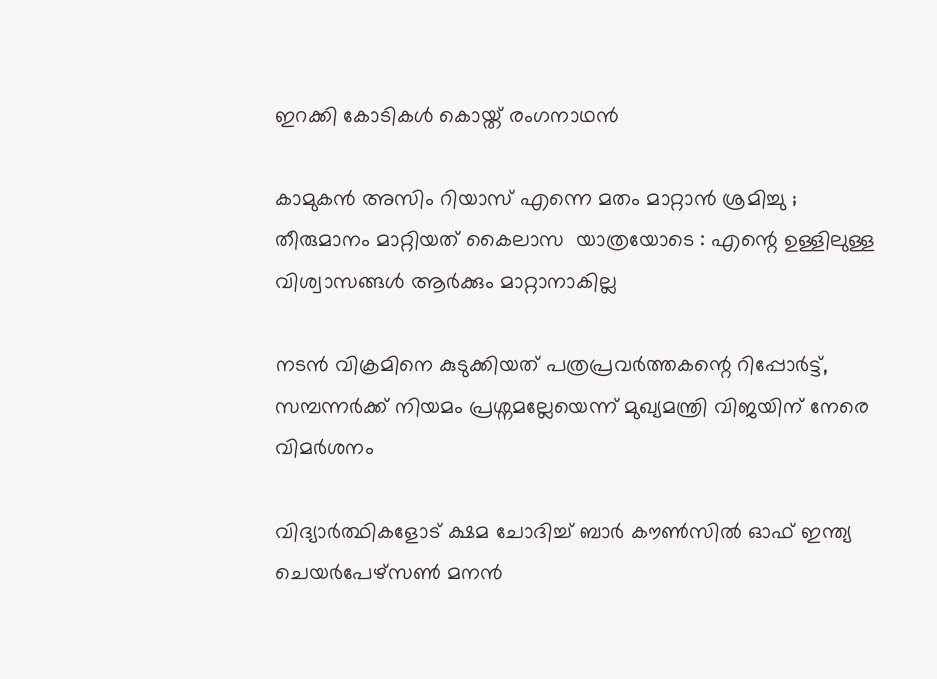ഇറക്കി കോടികള്‍ കൊയ്ത് രംഗനാഥന്‍

കാമുകൻ അസിം റിയാസ് എന്നെ മതം മാറ്റാൻ ശ്രമിച്ചു ; തീരുമാനം മാറ്റിയത് കൈലാസ  യാത്രയോടെ : എന്റെ ഉള്ളിലുള്ള വിശ്വാസങ്ങൾ ആർക്കും മാറ്റാനാകില്ല

നടന്‍ വിക്രമിനെ കുടുക്കിയത് പത്രപ്രവര്‍ത്തകന്റെ റിപ്പോര്‍ട്ട്, സമ്പന്നര്‍ക്ക് നിയമം പ്രശ്നമല്ലേയെന്ന് മുഖ്യമന്ത്രി വിജയിന് നേരെ വിമര്‍ശനം

വിദ്യാര്‍ത്ഥികളോട് ക്ഷമ ചോദിച്ച് ബാര്‍ കൗണ്‍സില്‍ ഓഫ് ഇന്ത്യ ചെയര്‍പേഴ്സണ്‍ മനന്‍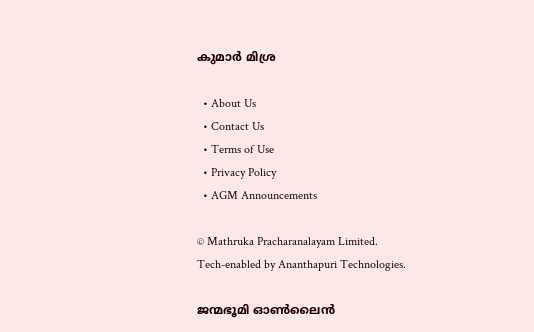കുമാര്‍ മിശ്ര

  • About Us
  • Contact Us
  • Terms of Use
  • Privacy Policy
  • AGM Announcements

© Mathruka Pracharanalayam Limited.
Tech-enabled by Ananthapuri Technologies.

ജന്മഭൂമി ഓണ്‍ലൈന്‍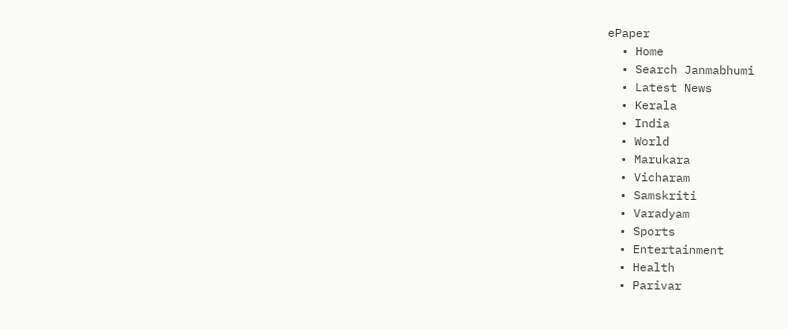ePaper
  • Home
  • Search Janmabhumi
  • Latest News
  • Kerala
  • India
  • World
  • Marukara
  • Vicharam
  • Samskriti
  • Varadyam
  • Sports
  • Entertainment
  • Health
  • Parivar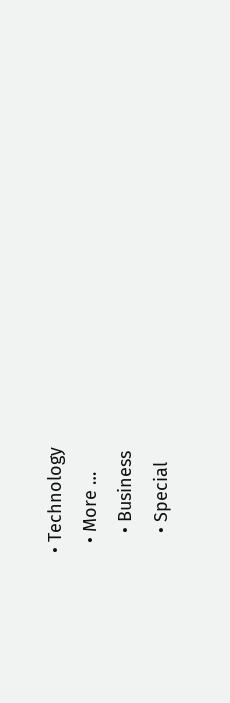• Technology
  • More …
    • Business
    • Special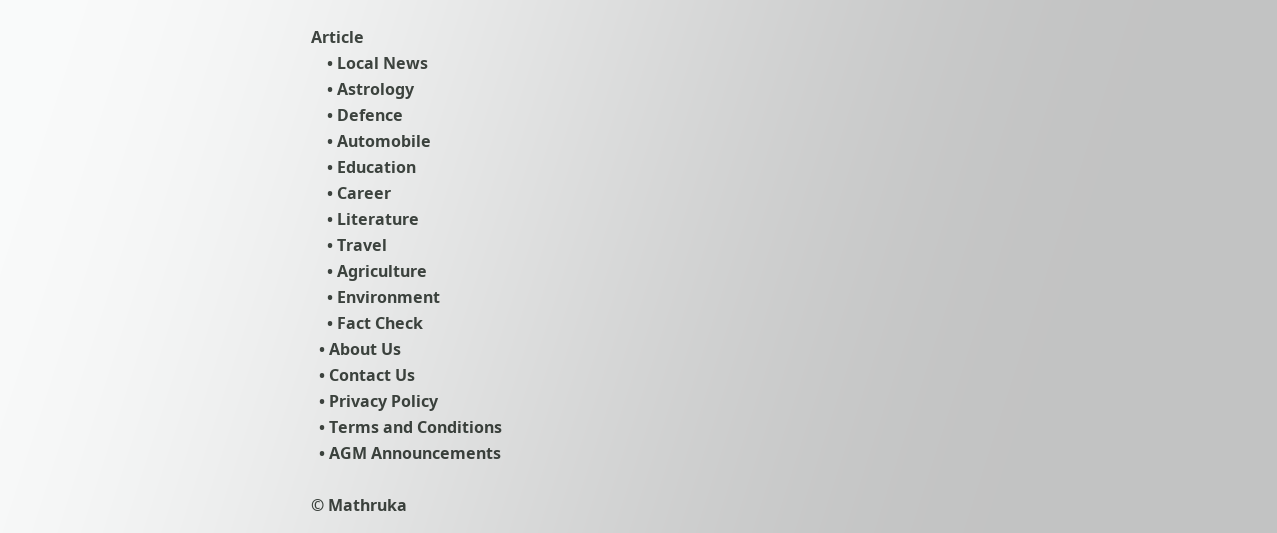Article
    • Local News
    • Astrology
    • Defence
    • Automobile
    • Education
    • Career
    • Literature
    • Travel
    • Agriculture
    • Environment
    • Fact Check
  • About Us
  • Contact Us
  • Privacy Policy
  • Terms and Conditions
  • AGM Announcements

© Mathruka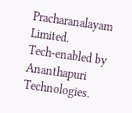Pracharanalayam Limited.
Tech-enabled by Ananthapuri Technologies.